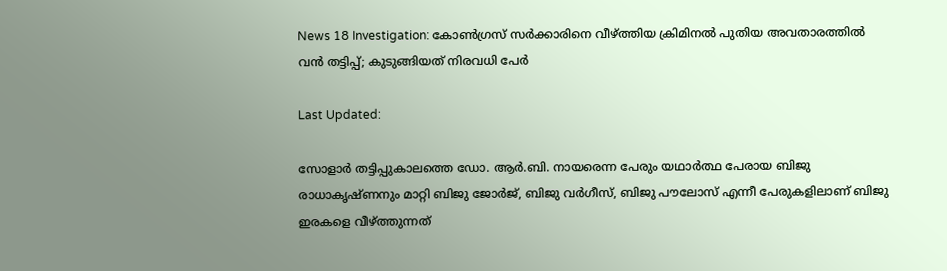News 18 Investigation: കോൺഗ്രസ് സർക്കാരിനെ വീഴ്ത്തിയ ക്രിമിനൽ പുതിയ അവതാരത്തിൽ വൻ തട്ടിപ്പ്; കുടുങ്ങിയത് നിരവധി പേർ

Last Updated:

സോളാര്‍ തട്ടിപ്പുകാലത്തെ ഡോ. ആര്‍.ബി. നായരെന്ന പേരും യഥാര്‍ത്ഥ പേരായ ബിജു രാധാകൃഷ്ണനും മാറ്റി ബിജു ജോര്‍ജ്, ബിജു വര്‍ഗീസ്, ബിജു പൗലോസ് എന്നീ പേരുകളിലാണ് ബിജു ഇരകളെ വീഴ്ത്തുന്നത്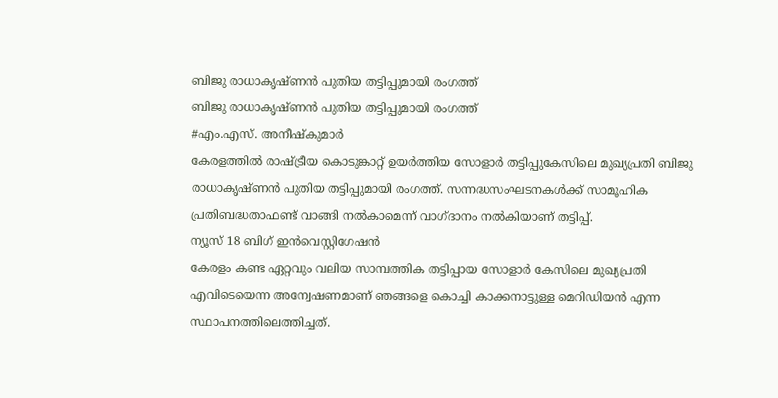ബിജു രാധാകൃഷ്ണന്‍ പുതിയ തട്ടിപ്പുമായി രംഗത്ത്
ബിജു രാധാകൃഷ്ണന്‍ പുതിയ തട്ടിപ്പുമായി രംഗത്ത്
#എം.എസ്. അനീഷ്കുമാർ
കേരളത്തില്‍ രാഷ്ട്രീയ കൊടുങ്കാറ്റ് ഉയര്‍ത്തിയ സോളാര്‍ തട്ടിപ്പുകേസിലെ മുഖ്യപ്രതി ബിജു രാധാകൃഷ്ണന്‍ പുതിയ തട്ടിപ്പുമായി രംഗത്ത്. സന്നദ്ധസംഘടനകള്‍ക്ക് സാമൂഹിക പ്രതിബദ്ധതാഫണ്ട് വാങ്ങി നല്‍കാമെന്ന് വാഗ്ദാനം നല്‍കിയാണ് തട്ടിപ്പ്.
ന്യൂസ് 18 ബിഗ് ഇന്‍വെസ്റ്റിഗേഷന്‍
കേരളം കണ്ട ഏറ്റവും വലിയ സാമ്പത്തിക തട്ടിപ്പായ സോളാര്‍ കേസിലെ മുഖ്യപ്രതി എവിടെയെന്ന അന്വേഷണമാണ് ഞങ്ങളെ കൊച്ചി കാക്കനാട്ടുള്ള മെറിഡിയന്‍ എന്ന സ്ഥാപനത്തിലെത്തിച്ചത്.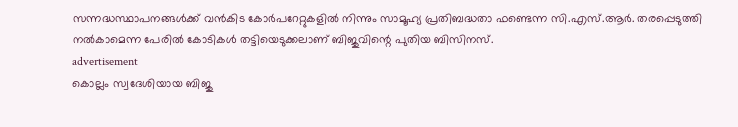സന്നദ്ധസ്ഥാപനങ്ങള്‍ക്ക് വന്‍കിട കോര്‍പറേറ്റുകളില്‍ നിന്നും സാമൂഹ്യ പ്രതിബദ്ധതാ ഫണ്ടെന്ന സി.എസ്.ആര്‍. തരപ്പെടുത്തി നല്‍കാമെന്ന പേരില്‍ കോടികള്‍ തട്ടിയെടുക്കലാണ് ബിജുവിന്റെ പുതിയ ബിസിനസ്.
advertisement
കൊല്ലം സ്വദേശിയായ ബിജു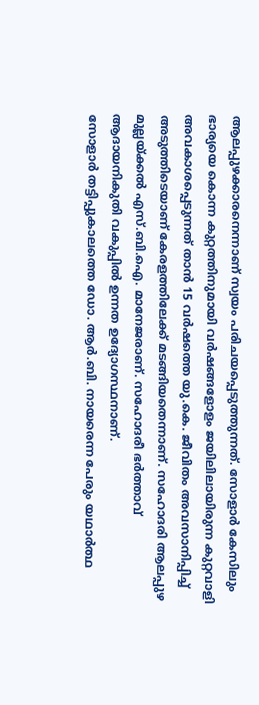ആലപ്പുഴക്കാരനെന്നാണ് സ്വയം പരിചയപ്പെടുത്തുന്നത്. സോളാര്‍ കേസിലും ഭാര്യയെ കൊന്ന കുറ്റത്തിനുമായി വര്‍ഷങ്ങളോളം ജയിലിലായിരുന്ന കുറ്റവാളി അവകാശപ്പെടുന്നത് താന്‍ 15 വര്‍ഷത്തെ യു.കെ. ജീവിതം അവസാനിപ്പിച്ച് അടുത്തിടെയാണ് കേരളത്തിലേക്ക് മടങ്ങിയതെന്നാണ്. സഹോദരി ആലപ്പുഴ മുല്ലയ്ക്കല്‍ എസ്.ബി.ഐ. മാനേജരാണ്. സഹോദരീ ഭര്‍ത്താവ് ആദായനികുതി വകുപ്പില്‍ ഉന്നത ഉദ്യോഗസ്ഥനാണ്.
സോളാര്‍ തട്ടിപ്പുകാലത്തെ ഡോ. ആര്‍.ബി. നായരെന്ന പേരും യഥാര്‍ത്ഥ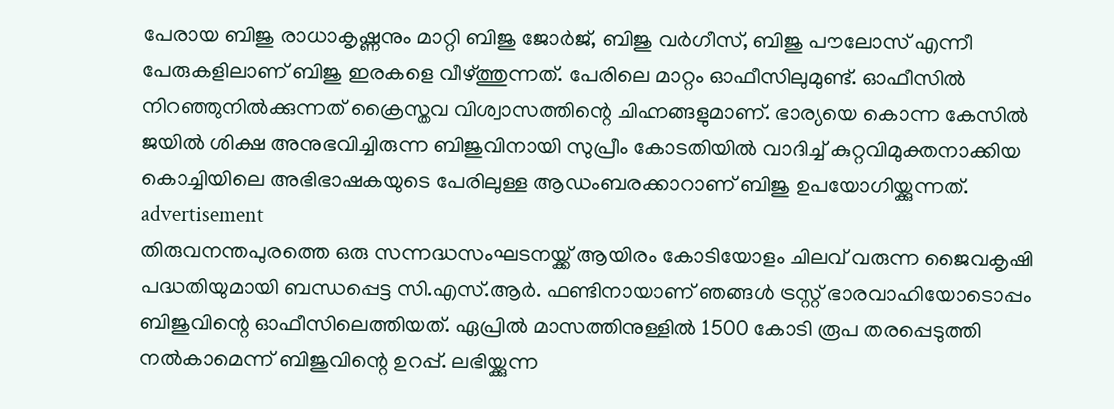പേരായ ബിജു രാധാകൃഷ്ണനും മാറ്റി ബിജു ജോര്‍ജ്, ബിജു വര്‍ഗീസ്, ബിജു പൗലോസ് എന്നീ പേരുകളിലാണ് ബിജു ഇരകളെ വീഴ്ത്തുന്നത്. പേരിലെ മാറ്റം ഓഫീസിലുമുണ്ട്. ഓഫീസില്‍ നിറഞ്ഞുനില്‍ക്കുന്നത് ക്രൈസ്തവ വിശ്വാസത്തിന്റെ ചിഹ്നങ്ങളുമാണ്. ഭാര്യയെ കൊന്ന കേസില്‍ ജയില്‍ ശിക്ഷ അനുഭവിച്ചിരുന്ന ബിജുവിനായി സുപ്രീം കോടതിയില്‍ വാദിച്ച് കുറ്റവിമുക്തനാക്കിയ കൊച്ചിയിലെ അഭിഭാഷകയുടെ പേരിലുള്ള ആഡംബരക്കാറാണ് ബിജു ഉപയോഗിയ്ക്കുന്നത്.
advertisement
തിരുവനന്തപുരത്തെ ഒരു സന്നദ്ധസംഘടനയ്ക്ക് ആയിരം കോടിയോളം ചിലവ് വരുന്ന ജൈവകൃഷി പദ്ധതിയുമായി ബന്ധപ്പെട്ട സി.എസ്.ആര്‍. ഫണ്ടിനായാണ് ഞങ്ങള്‍ ട്രസ്റ്റ് ഭാരവാഹിയോടൊപ്പം ബിജുവിന്റെ ഓഫീസിലെത്തിയത്. ഏപ്രില്‍ മാസത്തിനുള്ളില്‍ 1500 കോടി രൂപ തരപ്പെടുത്തി നല്‍കാമെന്ന് ബിജുവിന്റെ ഉറപ്പ്. ലഭിയ്ക്കുന്ന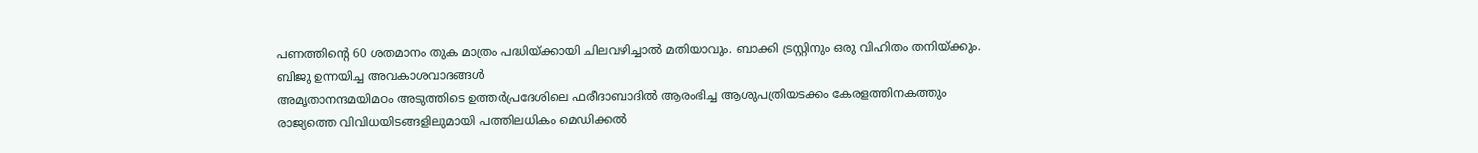പണത്തിന്റെ 60 ശതമാനം തുക മാത്രം പദ്ധിയ്ക്കായി ചിലവഴിച്ചാല്‍ മതിയാവും. ബാക്കി ട്രസ്റ്റിനും ഒരു വിഹിതം തനിയ്ക്കും.
ബിജു ഉന്നയിച്ച അവകാശവാദങ്ങൾ
അമൃതാനന്ദമയിമഠം അടുത്തിടെ ഉത്തര്‍പ്രദേശിലെ ഫരീദാബാദില്‍ ആരംഭിച്ച ആശുപത്രിയടക്കം കേരളത്തിനകത്തും രാജ്യത്തെ വിവിധയിടങ്ങളിലുമായി പത്തിലധികം മെഡിക്കല്‍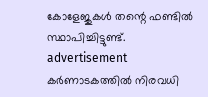കോളേജുകള്‍ തന്റെ ഫണ്ടില്‍ സ്ഥാപിച്ചിട്ടുണ്ട്.
advertisement
കര്‍ണാടകത്തില്‍ നിരവധി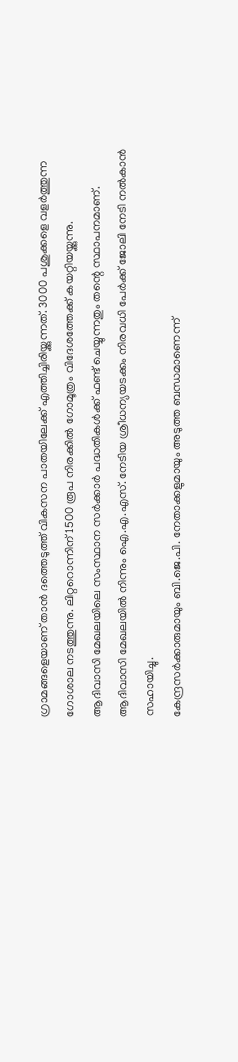ഗ്രാമങ്ങളെയാണ് താന്‍ ദത്തെടുത്ത് വികസന പാതയിലേക്ക് എത്തിച്ചിരിയ്ക്കുന്നത്. 3000 പശുക്കളെ വളര്‍ത്തുന്ന ഗോശാല നടത്തുന്നു. ലിറ്ററൊന്നിന് 1500 രൂപ നിരക്കില്‍ ഗോമൂത്രം വിദേശത്തേക്ക് കയറ്റിയയ്ക്കുന്നു.
ആദിവാസി മേഖലയിലെ സംസ്ഥാന സര്‍ക്കാര്‍ പദ്ധതികള്‍ക്ക് ഫണ്ട് ചെയ്യുന്നതും തന്റെ സ്ഥാപനമാണ്. ആദിവാസി മേഖലയില്‍ നിന്നും ഐ.എ.എസ്. നേടിയ ശ്രീധന്യയടക്കം നിരവധി പേര്‍ക്ക് ജോലി നേടി നല്‍കാന്‍ സഹായിച്ചു.
കേന്ദ്രസര്‍ക്കാരുമായും ബി.ജെ.പി. നേതാക്കളുമായും അടുത്ത ബന്ധമാണെന്ന്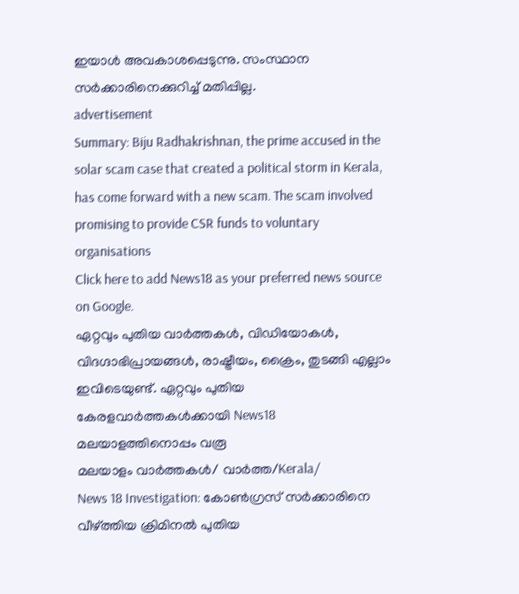ഇയാള്‍ അവകാശപ്പെടുന്നു. സംസ്ഥാന സര്‍ക്കാരിനെക്കുറിച്ച് മതിപ്പില്ല.
advertisement
Summary: Biju Radhakrishnan, the prime accused in the solar scam case that created a political storm in Kerala, has come forward with a new scam. The scam involved promising to provide CSR funds to voluntary organisations
Click here to add News18 as your preferred news source on Google.
ഏറ്റവും പുതിയ വാർത്തകൾ, വിഡിയോകൾ, വിദഗ്ദാഭിപ്രായങ്ങൾ, രാഷ്ട്രീയം, ക്രൈം, തുടങ്ങി എല്ലാം ഇവിടെയുണ്ട്. ഏറ്റവും പുതിയ കേരളവാർത്തകൾക്കായി News18 മലയാളത്തിനൊപ്പം വരൂ
മലയാളം വാർത്തകൾ/ വാർത്ത/Kerala/
News 18 Investigation: കോൺഗ്രസ് സർക്കാരിനെ വീഴ്ത്തിയ ക്രിമിനൽ പുതിയ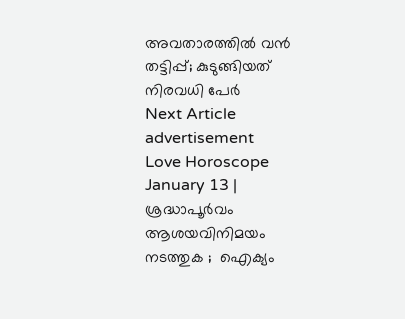അവതാരത്തിൽ വൻ തട്ടിപ്പ്; കുടുങ്ങിയത് നിരവധി പേർ
Next Article
advertisement
Love Horoscope January 13 | ശ്രദ്ധാപൂർവം ആശയവിനിമയം നടത്തുക ;  ഐക്യം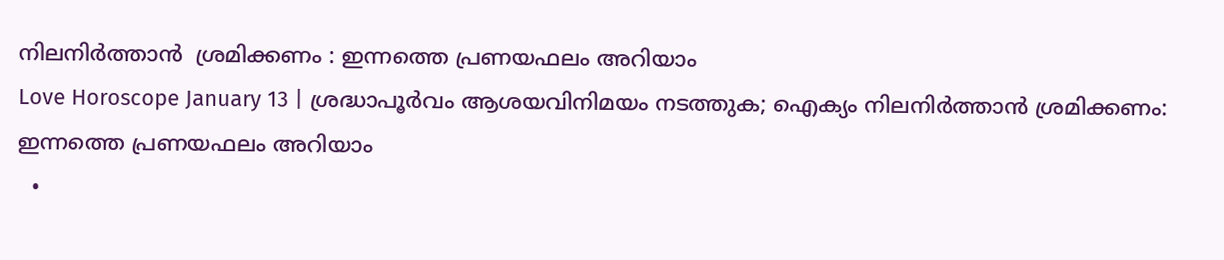നിലനിർത്താൻ  ശ്രമിക്കണം : ഇന്നത്തെ പ്രണയഫലം അറിയാം
Love Horoscope January 13 | ശ്രദ്ധാപൂർവം ആശയവിനിമയം നടത്തുക; ഐക്യം നിലനിർത്താൻ ശ്രമിക്കണം: ഇന്നത്തെ പ്രണയഫലം അറിയാം
  •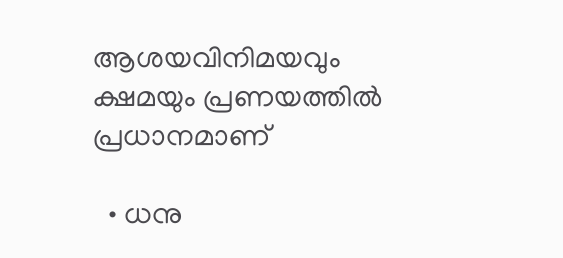ആശയവിനിമയവും ക്ഷമയും പ്രണയത്തിൽ പ്രധാനമാണ്

  • ധനു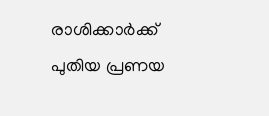രാശിക്കാർക്ക് പുതിയ പ്രണയ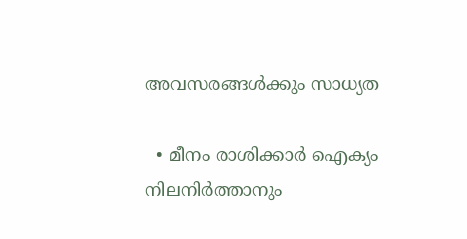അവസരങ്ങൾക്കും സാധ്യത

  • മീനം രാശിക്കാർ ഐക്യം നിലനിർത്താനും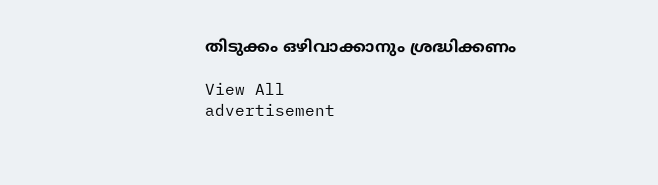തിടുക്കം ഒഴിവാക്കാനും ശ്രദ്ധിക്കണം

View All
advertisement